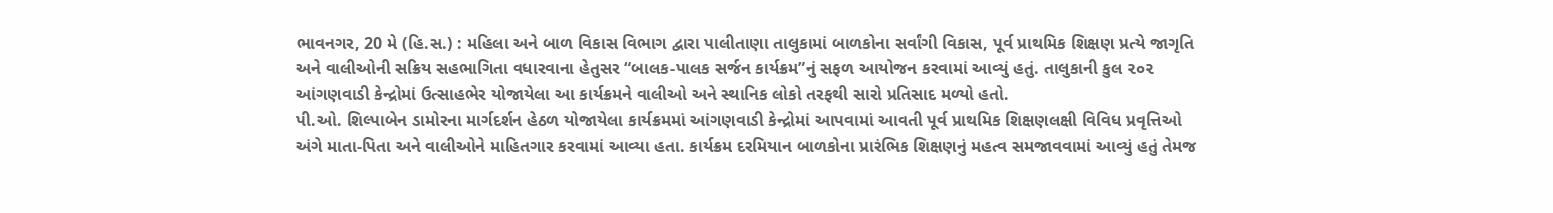ભાવનગર, 20 મે (હિ.સ.) : મહિલા અને બાળ વિકાસ વિભાગ દ્વારા પાલીતાણા તાલુકામાં બાળકોના સર્વાંગી વિકાસ, પૂર્વ પ્રાથમિક શિક્ષણ પ્રત્યે જાગૃતિ અને વાલીઓની સક્રિય સહભાગિતા વધારવાના હેતુસર “બાલક-પાલક સર્જન કાર્યક્રમ”નું સફળ આયોજન કરવામાં આવ્યું હતું. તાલુકાની કુલ ૨૦૨ આંગણવાડી કેન્દ્રોમાં ઉત્સાહભેર યોજાયેલા આ કાર્યક્રમને વાલીઓ અને સ્થાનિક લોકો તરફથી સારો પ્રતિસાદ મળ્યો હતો.
પી.ઓ. શિલ્પાબેન ડામોરના માર્ગદર્શન હેઠળ યોજાયેલા કાર્યક્રમમાં આંગણવાડી કેન્દ્રોમાં આપવામાં આવતી પૂર્વ પ્રાથમિક શિક્ષણલક્ષી વિવિધ પ્રવૃત્તિઓ અંગે માતા-પિતા અને વાલીઓને માહિતગાર કરવામાં આવ્યા હતા. કાર્યક્રમ દરમિયાન બાળકોના પ્રારંભિક શિક્ષણનું મહત્વ સમજાવવામાં આવ્યું હતું તેમજ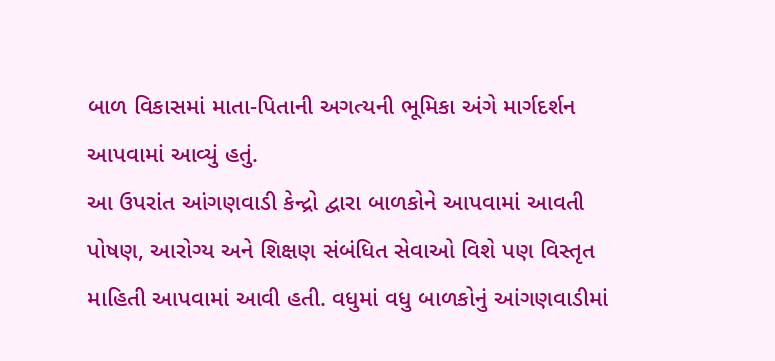બાળ વિકાસમાં માતા-પિતાની અગત્યની ભૂમિકા અંગે માર્ગદર્શન આપવામાં આવ્યું હતું.
આ ઉપરાંત આંગણવાડી કેન્દ્રો દ્વારા બાળકોને આપવામાં આવતી પોષણ, આરોગ્ય અને શિક્ષણ સંબંધિત સેવાઓ વિશે પણ વિસ્તૃત માહિતી આપવામાં આવી હતી. વધુમાં વધુ બાળકોનું આંગણવાડીમાં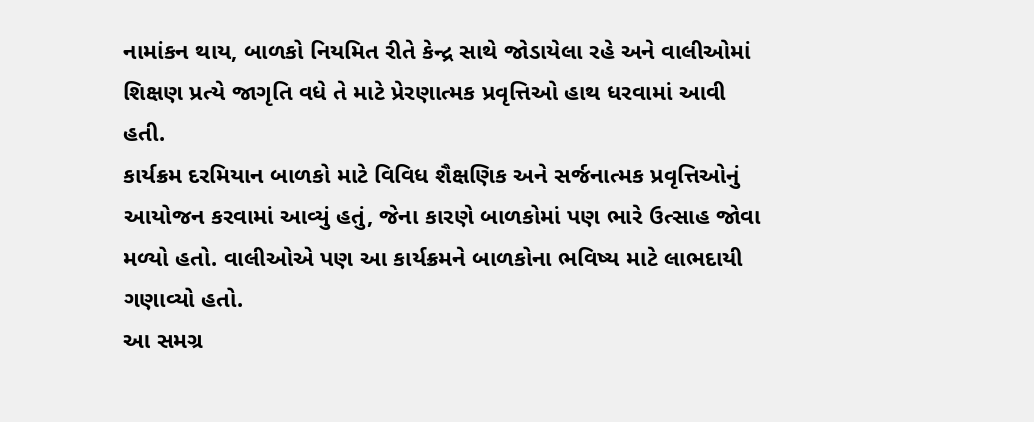નામાંકન થાય, બાળકો નિયમિત રીતે કેન્દ્ર સાથે જોડાયેલા રહે અને વાલીઓમાં શિક્ષણ પ્રત્યે જાગૃતિ વધે તે માટે પ્રેરણાત્મક પ્રવૃત્તિઓ હાથ ધરવામાં આવી હતી.
કાર્યક્રમ દરમિયાન બાળકો માટે વિવિધ શૈક્ષણિક અને સર્જનાત્મક પ્રવૃત્તિઓનું આયોજન કરવામાં આવ્યું હતું, જેના કારણે બાળકોમાં પણ ભારે ઉત્સાહ જોવા મળ્યો હતો. વાલીઓએ પણ આ કાર્યક્રમને બાળકોના ભવિષ્ય માટે લાભદાયી ગણાવ્યો હતો.
આ સમગ્ર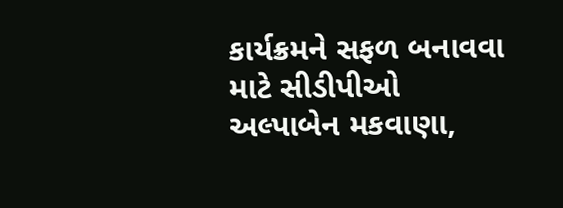કાર્યક્રમને સફળ બનાવવા માટે સીડીપીઓ અલ્પાબેન મકવાણા,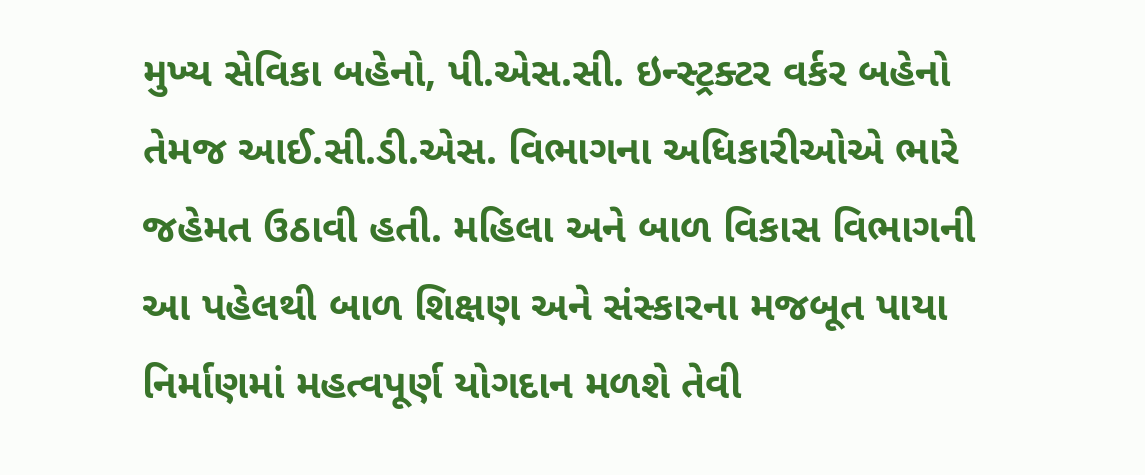મુખ્ય સેવિકા બહેનો, પી.એસ.સી. ઇન્સ્ટ્રક્ટર વર્કર બહેનો તેમજ આઈ.સી.ડી.એસ. વિભાગના અધિકારીઓએ ભારે જહેમત ઉઠાવી હતી. મહિલા અને બાળ વિકાસ વિભાગની આ પહેલથી બાળ શિક્ષણ અને સંસ્કારના મજબૂત પાયા નિર્માણમાં મહત્વપૂર્ણ યોગદાન મળશે તેવી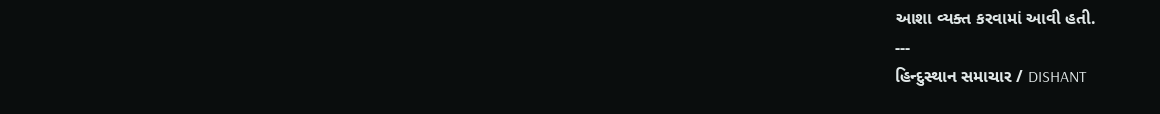આશા વ્યક્ત કરવામાં આવી હતી.
---
હિન્દુસ્થાન સમાચાર / DISHANT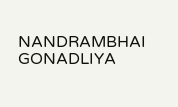NANDRAMBHAI GONADLIYA